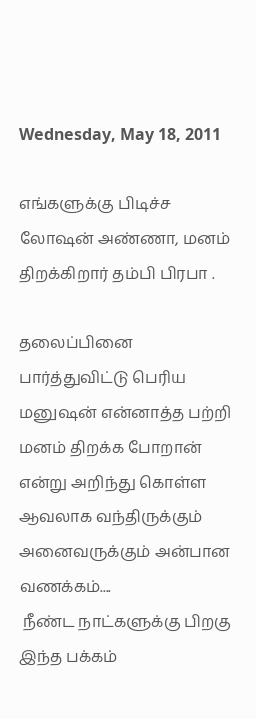Wednesday, May 18, 2011

எங்களுக்கு பிடிச்ச லோஷன் அண்ணா, மனம் திறக்கிறார் தம்பி பிரபா .

தலைப்பினை பார்த்துவிட்டு பெரிய மனுஷன் என்னாத்த பற்றி மனம் திறக்க போறான் என்று அறிந்து கொள்ள ஆவலாக வந்திருக்கும் அனைவருக்கும் அன்பான வணக்கம்....
 நீண்ட நாட்களுக்கு பிறகு இந்த பக்கம்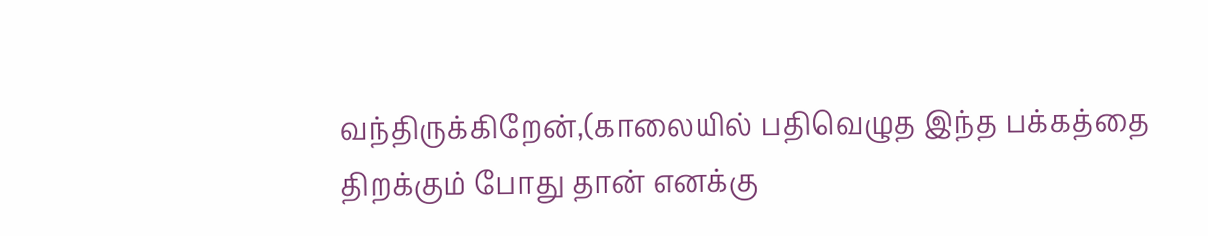வந்திருக்கிறேன்,(காலையில் பதிவெழுத இந்த பக்கத்தை திறக்கும் போது தான் எனக்கு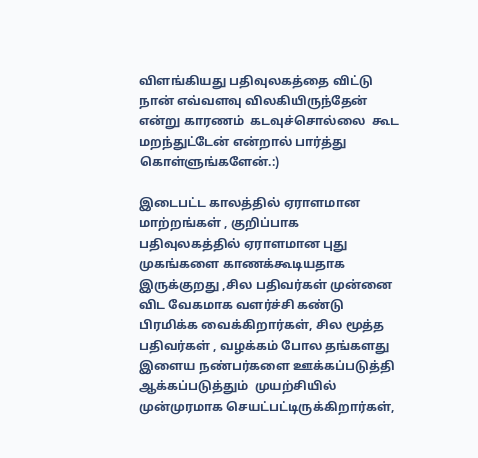விளங்கியது பதிவுலகத்தை விட்டு நான் எவ்வளவு விலகியிருந்தேன் என்று காரணம்  கடவுச்சொல்லை  கூட மறந்துட்டேன் என்றால் பார்த்து கொள்ளுங்களேன்.:)

இடைபட்ட காலத்தில் ஏராளமான மாற்றங்கள் , குறிப்பாக  பதிவுலகத்தில் ஏராளமான புது முகங்களை காணக்கூடியதாக இருக்குறது ,சில பதிவர்கள் முன்னை விட வேகமாக வளர்ச்சி கண்டு பிரமிக்க வைக்கிறார்கள், சில மூத்த பதிவர்கள் , வழக்கம் போல தங்களது இளைய நண்பர்களை ஊக்கப்படுத்தி ஆக்கப்படுத்தும்  முயற்சியில் முன்முரமாக செயட்பட்டிருக்கிறார்கள்,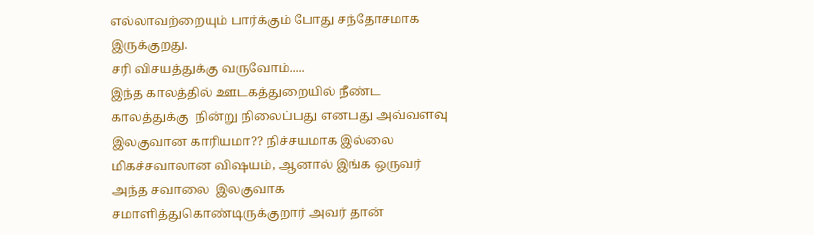எல்லாவற்றையும் பார்க்கும் போது சந்தோசமாக இருக்குறது.
சரி விசயத்துக்கு வருவோம்.....
இந்த காலத்தில் ஊடகத்துறையில் நீண்ட காலத்துக்கு  நின்று நிலைப்பது எனபது அவ்வளவு இலகுவான காரியமா?? நிச்சயமாக இல்லை மிகச்சவாலான விஷயம், ஆனால் இங்க ஒருவர் அந்த சவாலை  இலகுவாக சமாளித்துகொண்டிருக்குறார் அவர் தான்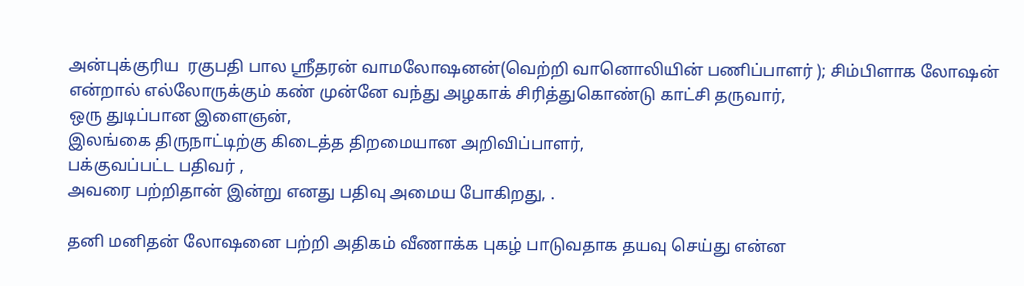அன்புக்குரிய  ரகுபதி பால ஸ்ரீதரன் வாமலோஷனன்(வெற்றி வானொலியின் பணிப்பாளர் ); சிம்பிளாக லோஷன்  என்றால் எல்லோருக்கும் கண் முன்னே வந்து அழகாக் சிரித்துகொண்டு காட்சி தருவார்,
ஒரு துடிப்பான இளைஞன்,
இலங்கை திருநாட்டிற்கு கிடைத்த திறமையான அறிவிப்பாளர்,
பக்குவப்பட்ட பதிவர் ,
அவரை பற்றிதான் இன்று எனது பதிவு அமைய போகிறது, .

தனி மனிதன் லோஷனை பற்றி அதிகம் வீணாக்க புகழ் பாடுவதாக தயவு செய்து என்ன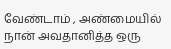வேண்டாம் , அண்மையில் நான் அவதானித்த ஒரு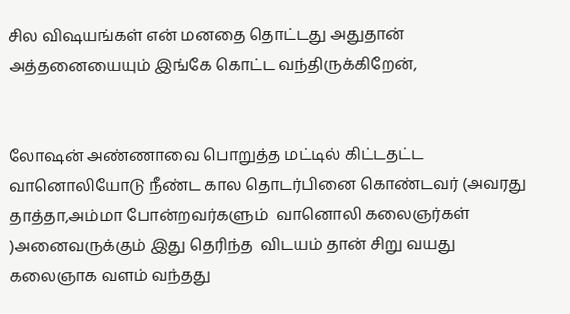சில விஷயங்கள் என் மனதை தொட்டது அதுதான் அத்தனையையும் இங்கே கொட்ட வந்திருக்கிறேன்,


லோஷன் அண்ணாவை பொறுத்த மட்டில் கிட்டதட்ட வானொலியோடு நீண்ட கால தொடர்பினை கொண்டவர் (அவரது தாத்தா,அம்மா போன்றவர்களும்  வானொலி கலைஞர்கள்  )அனைவருக்கும் இது தெரிந்த  விடயம் தான் சிறு வயது கலைஞாக வளம் வந்தது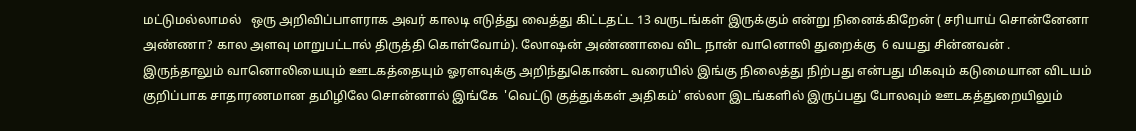மட்டுமல்லாமல்   ஒரு அறிவிப்பாளராக அவர் காலடி எடுத்து வைத்து கிட்டதட்ட 13 வருடங்கள் இருக்கும் என்று நினைக்கிறேன் ( சரியாய் சொன்னேனா அண்ணா? கால அளவு மாறுபட்டால் திருத்தி கொள்வோம்). லோஷன் அண்ணாவை விட நான் வானொலி துறைக்கு  6 வயது சின்னவன் .
இருந்தாலும் வானொலியையும் ஊடகத்தையும் ஓரளவுக்கு அறிந்துகொண்ட வரையில் இங்கு நிலைத்து நிற்பது என்பது மிகவும் கடுமையான விடயம் குறிப்பாக சாதாரணமான தமிழிலே சொன்னால் இங்கே  'வெட்டு குத்துக்கள் அதிகம்' எல்லா இடங்களில் இருப்பது போலவும் ஊடகத்துறையிலும்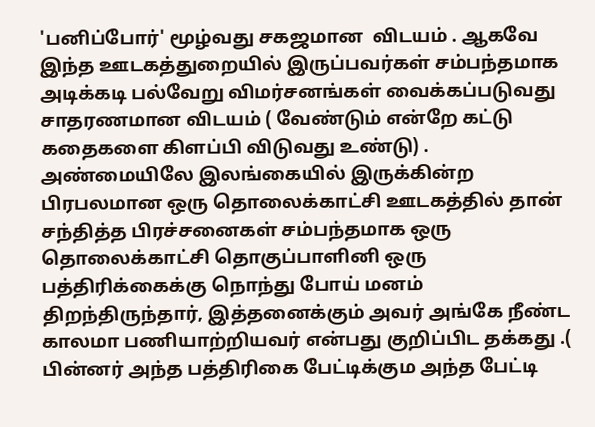'பனிப்போர்' மூழ்வது சகஜமான  விடயம் . ஆகவே இந்த ஊடகத்துறையில் இருப்பவர்கள் சம்பந்தமாக அடிக்கடி பல்வேறு விமர்சனங்கள் வைக்கப்படுவது சாதரணமான விடயம் ( வேண்டும் என்றே கட்டு கதைகளை கிளப்பி விடுவது உண்டு) .
அண்மையிலே இலங்கையில் இருக்கின்ற பிரபலமான ஒரு தொலைக்காட்சி ஊடகத்தில் தான் சந்தித்த பிரச்சனைகள் சம்பந்தமாக ஒரு தொலைக்காட்சி தொகுப்பாளினி ஒரு பத்திரிக்கைக்கு நொந்து போய் மனம் திறந்திருந்தார், இத்தனைக்கும் அவர் அங்கே நீண்ட காலமா பணியாற்றியவர் என்பது குறிப்பிட தக்கது .( பின்னர் அந்த பத்திரிகை பேட்டிக்கும அந்த பேட்டி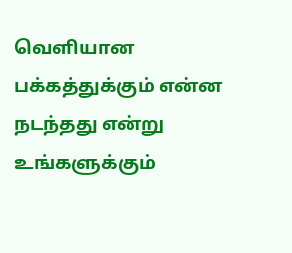வெளியான பக்கத்துக்கும் என்ன நடந்தது என்று உங்களுக்கும்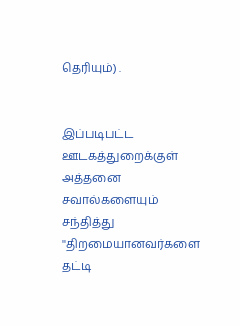தெரியும்) .


இப்படிபட்ட ஊடகத்துறைக்குள் அத்தனை சவால்களையும் சந்தித்து ''திறமையானவர்களை தட்டி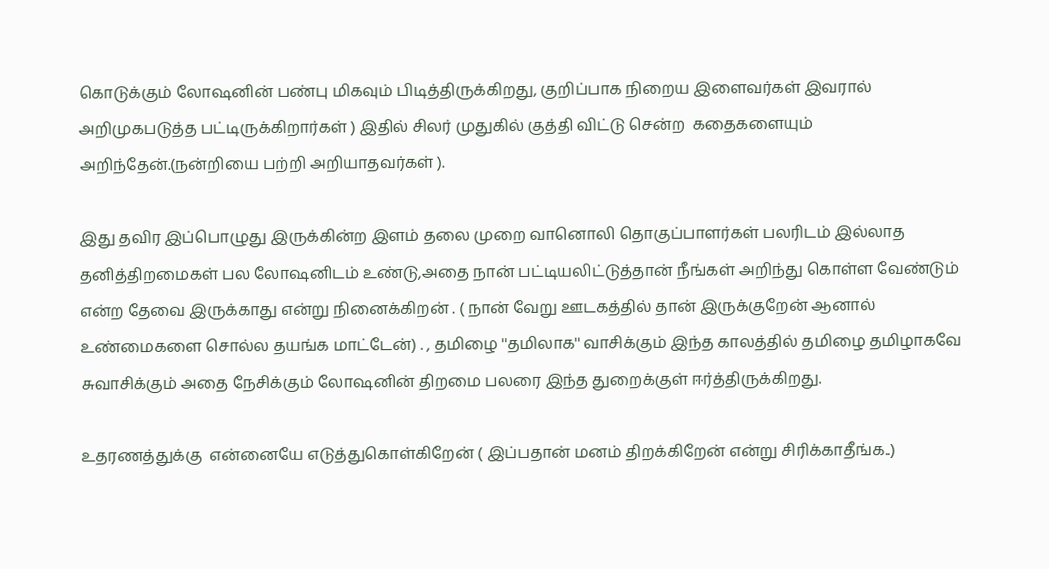கொடுக்கும் லோஷனின் பண்பு மிகவும் பிடித்திருக்கிறது, குறிப்பாக நிறைய இளைவர்கள் இவரால் அறிமுகபடுத்த பட்டிருக்கிறார்கள் ) இதில் சிலர் முதுகில் குத்தி விட்டு சென்ற  கதைகளையும் அறிந்தேன்.(நன்றியை பற்றி அறியாதவர்கள் ).

இது தவிர இப்பொழுது இருக்கின்ற இளம் தலை முறை வானொலி தொகுப்பாளர்கள் பலரிடம் இல்லாத தனித்திறமைகள் பல லோஷனிடம் உண்டு,அதை நான் பட்டியலிட்டுத்தான் நீங்கள் அறிந்து கொள்ள வேண்டும் என்ற தேவை இருக்காது என்று நினைக்கிறன் . ( நான் வேறு ஊடகத்தில் தான் இருக்குறேன் ஆனால் உண்மைகளை சொல்ல தயங்க மாட்டேன்) . , தமிழை ''தமிலாக'' வாசிக்கும் இந்த காலத்தில் தமிழை தமிழாகவே சுவாசிக்கும் அதை நேசிக்கும் லோஷனின் திறமை பலரை இந்த துறைக்குள் ஈர்த்திருக்கிறது.

உதரணத்துக்கு  என்னையே எடுத்துகொள்கிறேன் ( இப்பதான் மனம் திறக்கிறேன் என்று சிரிக்காதீங்க..)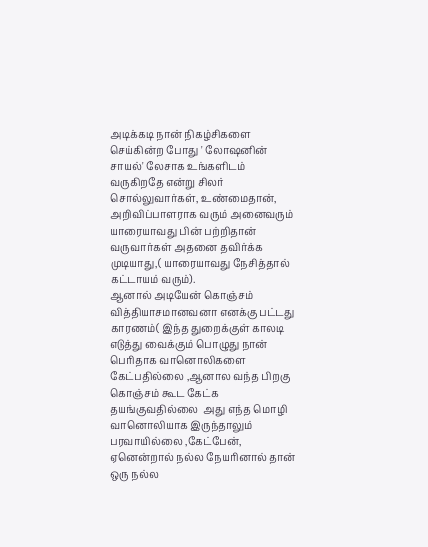அடிக்கடி நான் நிகழ்சிகளை செய்கின்ற போது ' லோஷனின் சாயல்' லேசாக உங்களிடம் வருகிறதே என்று சிலர் சொல்லுவார்கள், உண்மைதான்,  அறிவிப்பாளராக வரும் அனைவரும் யாரையாவது பின் பற்றிதான் வருவார்கள் அதனை தவிர்க்க முடியாது,( யாரையாவது நேசித்தால் கட்டாயம் வரும்).
ஆனால் அடியேன் கொஞ்சம் வித்தியாசமானவனா எனக்கு பட்டது காரணம்( இந்த துறைக்குள் காலடி எடுத்து வைக்கும் பொழுது நான் பெரிதாக வானொலிகளை கேட்பதில்லை ,ஆனால வந்த பிறகு கொஞ்சம் கூட கேட்க தயங்குவதில்லை  அது எந்த மொழி வானொலியாக இருந்தாலும் பரவாயில்லை ,கேட்பேன், ஏனென்றால் நல்ல நேயரினால் தான் ஒரு நல்ல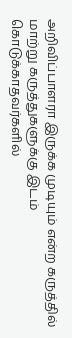அறிவிப்பாளரா இருக்க முடியும் என்ற கருத்தில் மாற்று கருத்துகளுக்கு இடம் கொடுக்காதவர்களில்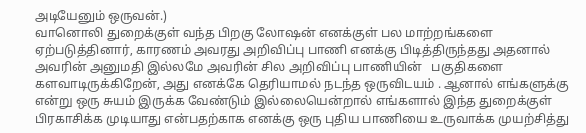அடியேனும் ஒருவன்.)
வானொலி துறைக்குள் வந்த பிறகு லோஷன் எனக்குள் பல மாற்றங்களை ஏற்படுத்தினார், காரணம் அவரது அறிவிப்பு பாணி எனக்கு பிடித்திருந்தது அதனால் அவரின் அனுமதி இல்லமே அவரின் சில அறிவிப்பு பாணியின்   பகுதிகளை களவாடிருக்கிறேன், அது எனக்கே தெரியாமல் நடந்த ஒருவிடயம் . ஆனால் எங்களுக்கு என்று ஒரு சுயம் இருக்க வேண்டும் இல்லையென்றால் எங்களால் இந்த துறைக்குள் பிரகாசிக்க முடியாது என்பதற்காக எனக்கு ஒரு புதிய பாணியை உருவாக்க முயற்சித்து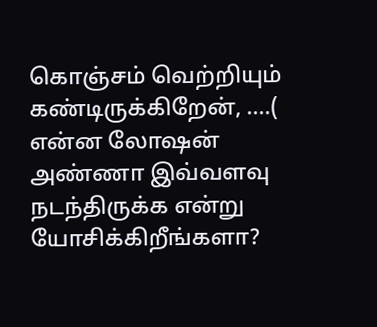கொஞ்சம் வெற்றியும் கண்டிருக்கிறேன், ....( என்ன லோஷன் அண்ணா இவ்வளவு நடந்திருக்க என்று யோசிக்கிறீங்களா?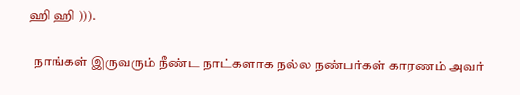ஹி ஹி ))).

  நாங்கள் இருவரும் நீண்ட நாட்களாக நல்ல நண்பர்கள் காரணம் அவர்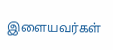இளையவர்கள்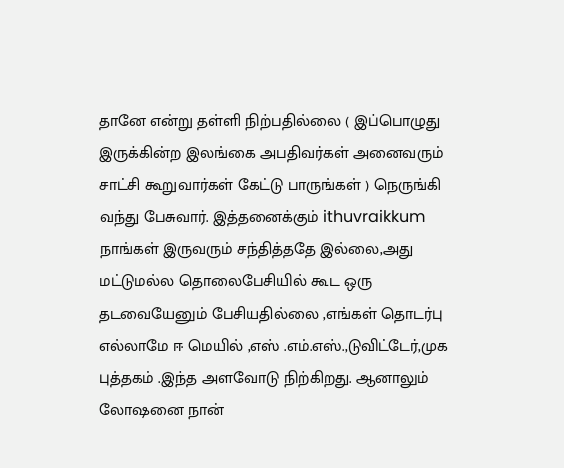தானே என்று தள்ளி நிற்பதில்லை ( இப்பொழுது இருக்கின்ற இலங்கை அபதிவர்கள் அனைவரும் சாட்சி கூறுவார்கள் கேட்டு பாருங்கள் ) நெருங்கி வந்து பேசுவார். இத்தனைக்கும் ithuvraikkum நாங்கள் இருவரும் சந்தித்ததே இல்லை,அது  மட்டுமல்ல தொலைபேசியில் கூட ஒரு தடவையேனும் பேசியதில்லை ,எங்கள் தொடர்பு எல்லாமே ஈ மெயில் ,எஸ் .எம்.எஸ்.,டுவிட்டேர்,முக புத்தகம் .இந்த அளவோடு நிற்கிறது. ஆனாலும் லோஷனை நான்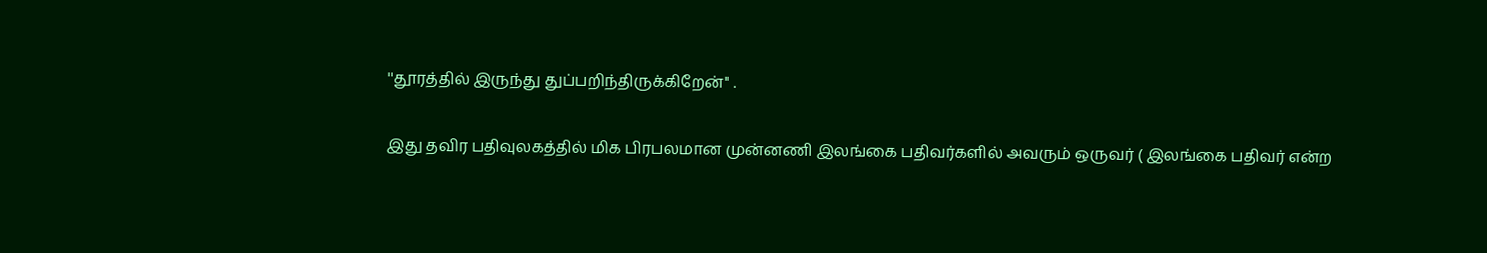''தூரத்தில் இருந்து துப்பறிந்திருக்கிறேன்'' .

இது தவிர பதிவுலகத்தில் மிக பிரபலமான முன்னணி இலங்கை பதிவர்களில் அவரும் ஒருவர் ( இலங்கை பதிவர் என்ற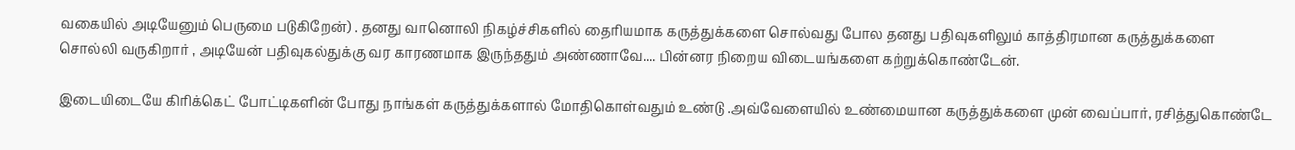வகையில் அடியேனும் பெருமை படுகிறேன்) . தனது வானொலி நிகழ்ச்சிகளில் தைரியமாக கருத்துக்களை சொல்வது போல தனது பதிவுகளிலும் காத்திரமான கருத்துக்களை சொல்லி வருகிறார் , அடியேன் பதிவுகல்துக்கு வர காரணமாக இருந்ததும் அண்ணாவே.... பின்னர நிறைய விடையங்களை கற்றுக்கொண்டேன்.

இடையிடையே கிரிக்கெட் போட்டிகளின் போது நாங்கள் கருத்துக்களால் மோதிகொள்வதும் உண்டு .அவ்வேளையில் உண்மையான கருத்துக்களை முன் வைப்பார், ரசித்துகொண்டே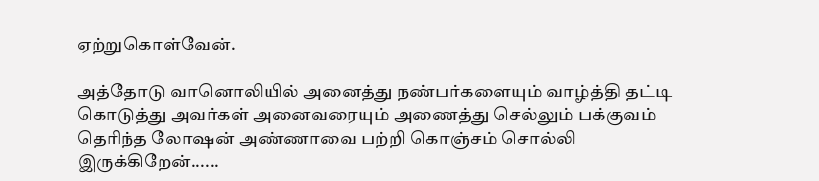ஏற்றுகொள்வேன்.

அத்தோடு வானொலியில் அனைத்து நண்பர்களையும் வாழ்த்தி தட்டி கொடுத்து அவர்கள் அனைவரையும் அணைத்து செல்லும் பக்குவம் தெரிந்த லோஷன் அண்ணாவை பற்றி கொஞ்சம் சொல்லி இருக்கிறேன்......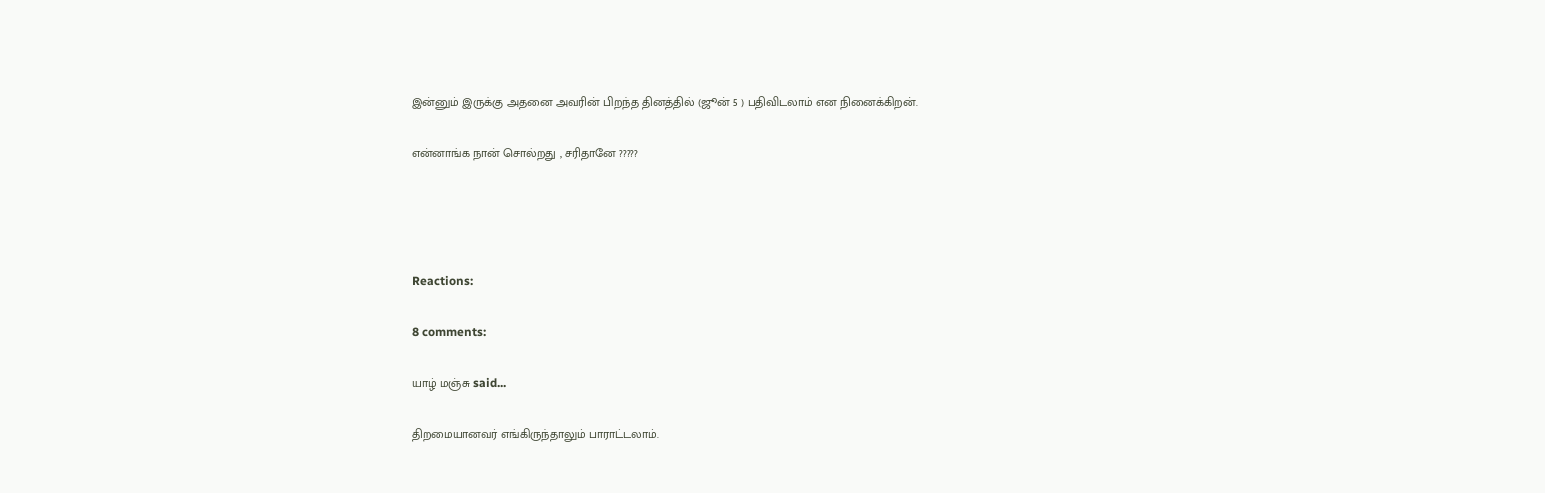இன்னும் இருக்கு அதனை அவரின் பிறந்த தினத்தில் (ஜூன் 5 ) பதிவிடலாம் என நினைக்கிறன்.

என்னாங்க நான் சொல்றது , சரிதானே ?????




Reactions:

8 comments:

யாழ் மஞ்சு said...

திறமையானவர் எங்கிருந்தாலும் பாராட்டலாம்.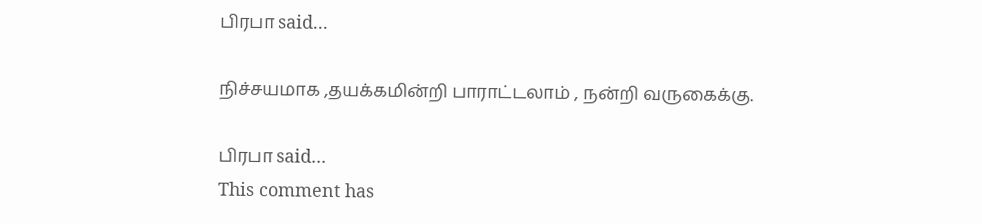பிரபா said...

நிச்சயமாக ,தயக்கமின்றி பாராட்டலாம் , நன்றி வருகைக்கு.

பிரபா said...
This comment has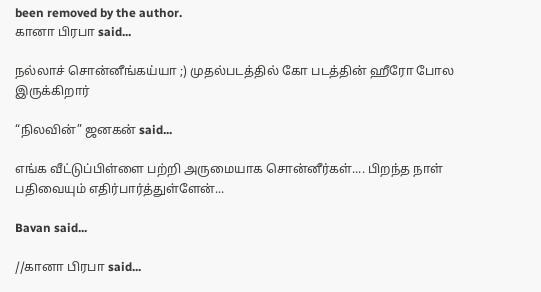been removed by the author.
கானா பிரபா said...

நல்லாச் சொன்னீங்கய்யா ;) முதல்படத்தில் கோ படத்தின் ஹீரோ போல இருக்கிறார்

“நிலவின்” ஜனகன் said...

எங்க வீட்டுப்பிள்ளை பற்றி அருமையாக சொன்னீர்கள்.... பிறந்த நாள் பதிவையும் எதிர்பார்த்துள்ளேன்...

Bavan said...

//கானா பிரபா said...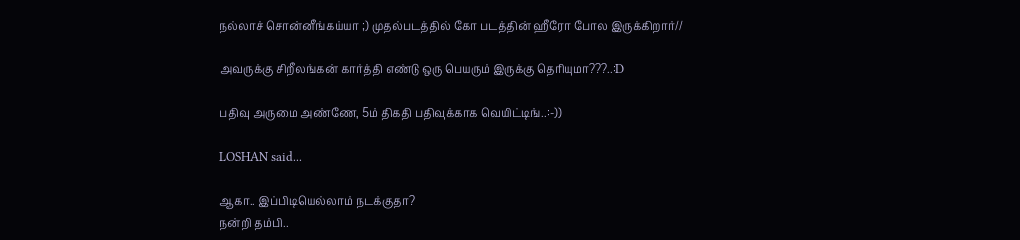நல்லாச் சொன்னீங்கய்யா ;) முதல்படத்தில் கோ படத்தின் ஹீரோ போல இருக்கிறார்//

அவருக்கு சிறீலங்கன் கார்த்தி எண்டு ஒரு பெயரும் இருக்கு தெரியுமா???..:D

பதிவு அருமை அண்ணே, 5ம் திகதி பதிவுக்காக வெயிட்டிங்..:-))

LOSHAN said...

ஆகா.. இப்பிடியெல்லாம் நடக்குதா?
நன்றி தம்பி..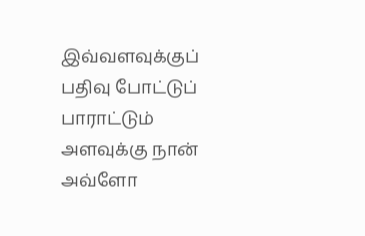இவ்வளவுக்குப் பதிவு போட்டுப் பாராட்டும் அளவுக்கு நான் அவ்ளோ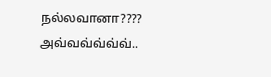நல்லவானா???? அவ்வவ்வ்வ்வ்..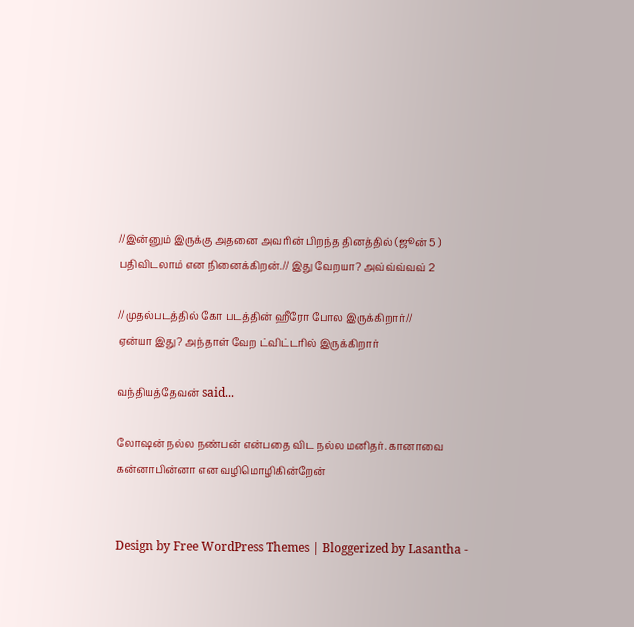//இன்னும் இருக்கு அதனை அவரின் பிறந்த தினத்தில் (ஜூன் 5 ) பதிவிடலாம் என நினைக்கிறன்.// இது வேறயா? அவ்வ்வ்வவ் 2

//முதல்படத்தில் கோ படத்தின் ஹீரோ போல இருக்கிறார்//
ஏன்யா இது? அந்தாள் வேற ட்விட்டரில் இருக்கிறார்

வந்தியத்தேவன் said...

லோஷன் நல்ல நண்பன் என்பதை விட நல்ல மனிதர். கானாவை கன்னாபின்னா என வழிமொழிகின்றேன்


Design by Free WordPress Themes | Bloggerized by Lasantha -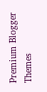Premium Blogger Themes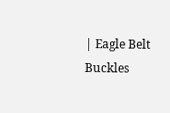| Eagle Belt Buckles